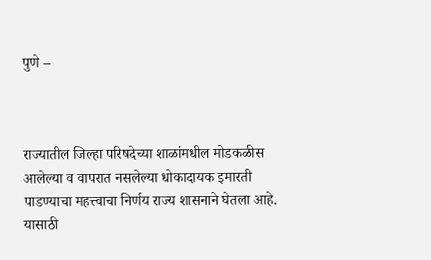पुणे –



राज्यातील जिल्हा परिषदेच्या शाळांमधील मोडकळीस आलेल्या व वापरात नसलेल्या धोकादायक इमारती पाडण्याचा महत्त्वाचा निर्णय राज्य शासनाने घेतला आहे. यासाठी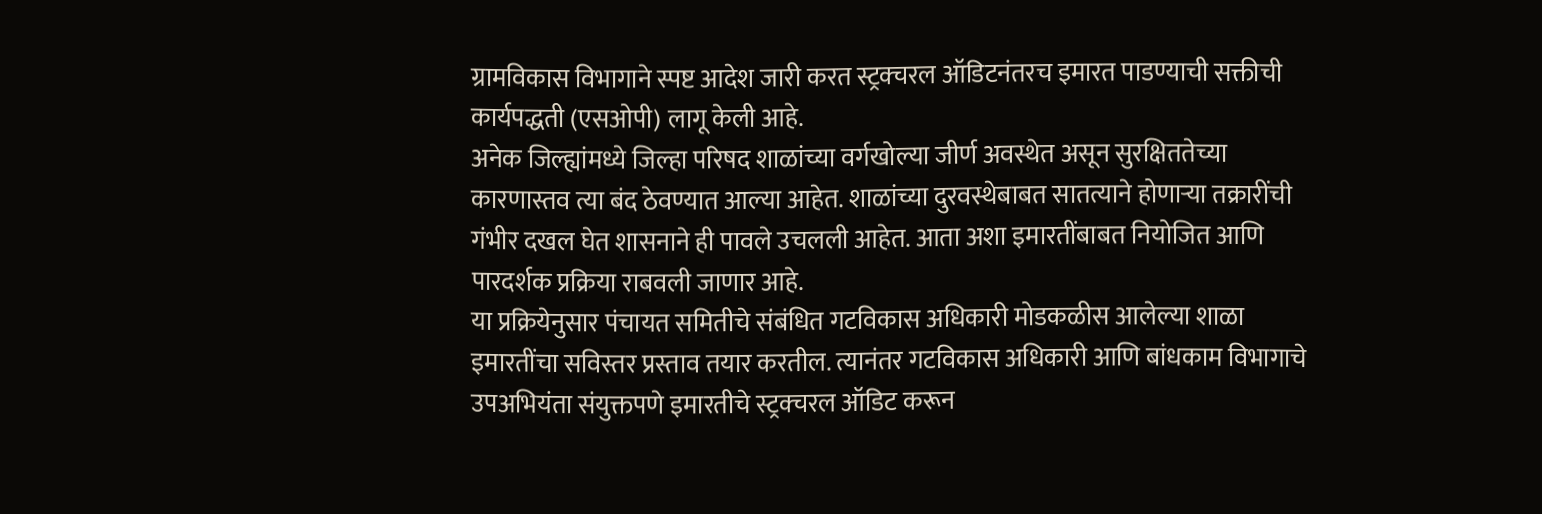ग्रामविकास विभागाने स्पष्ट आदेश जारी करत स्ट्रक्चरल ऑडिटनंतरच इमारत पाडण्याची सक्तीची कार्यपद्धती (एसओपी) लागू केली आहे.
अनेक जिल्ह्यांमध्ये जिल्हा परिषद शाळांच्या वर्गखोल्या जीर्ण अवस्थेत असून सुरक्षिततेच्या कारणास्तव त्या बंद ठेवण्यात आल्या आहेत. शाळांच्या दुरवस्थेबाबत सातत्याने होणाऱ्या तक्रारींची गंभीर दखल घेत शासनाने ही पावले उचलली आहेत. आता अशा इमारतींबाबत नियोजित आणि पारदर्शक प्रक्रिया राबवली जाणार आहे.
या प्रक्रियेनुसार पंचायत समितीचे संबंधित गटविकास अधिकारी मोडकळीस आलेल्या शाळा इमारतींचा सविस्तर प्रस्ताव तयार करतील. त्यानंतर गटविकास अधिकारी आणि बांधकाम विभागाचे उपअभियंता संयुक्तपणे इमारतीचे स्ट्रक्चरल ऑडिट करून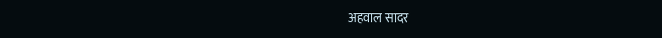अहवाल सादर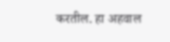करतील. हा अहवाल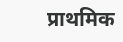प्राथमिक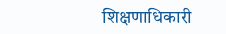शिक्षणाधिकारी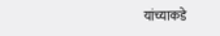यांच्याकडे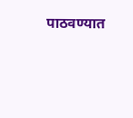पाठवण्यात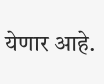येणार आहे.